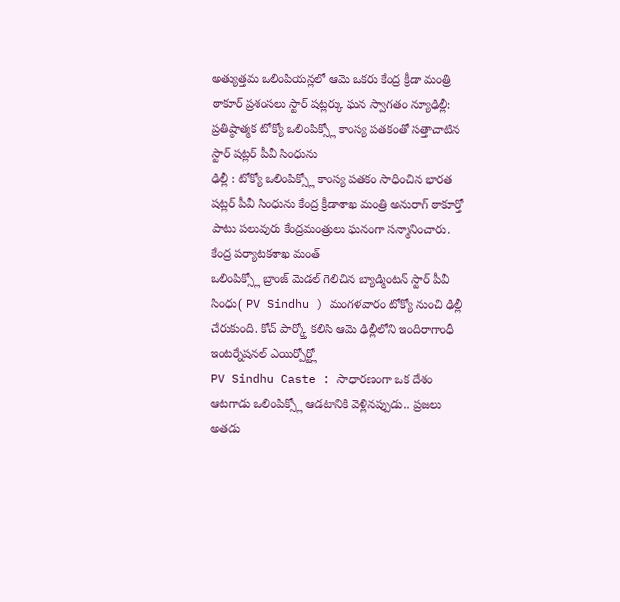అత్యుత్తమ ఒలింపియన్లలో ఆమె ఒకరు కేంద్ర క్రీడా మంత్రి ఠాకూర్ ప్రశంసలు స్టార్ షట్లర్కు ఘన స్వాగతం న్యూఢిల్లీ: ప్రతిష్ఠాత్మక టోక్యో ఒలింపిక్స్లో కాంస్య పతకంతో సత్తాచాటిన స్టార్ షట్లర్ పీవీ సింధును
ఢిల్లీ : టోక్యో ఒలింపిక్స్లో కాంస్య పతకం సాధించిన భారత షట్లర్ పీవీ సింధును కేంద్ర క్రీడాశాఖ మంత్రి అనురాగ్ ఠాకూర్తో పాటు పలువురు కేంద్రమంత్రులు ఘనంగా సన్మానించారు. కేంద్ర పర్యాటకశాఖ మంత్
ఒలింపిక్స్లో బ్రాంజ్ మెడల్ గెలిచిన బ్యాడ్మింటన్ స్టార్ పీవీ సింధు( PV Sindhu ) మంగళవారం టోక్యో నుంచి ఢిల్లీ చేరుకుంది. కోచ్ పార్క్తో కలిసి ఆమె ఢిల్లీలోని ఇందిరాగాంధీ ఇంటర్నేషనల్ ఎయిర్పోర్ట్లో
PV Sindhu Caste : సాధారణంగా ఒక దేశం ఆటగాడు ఒలింపిక్స్లో ఆడటానికి వెళ్లినప్పుడు.. ప్రజలు అతడు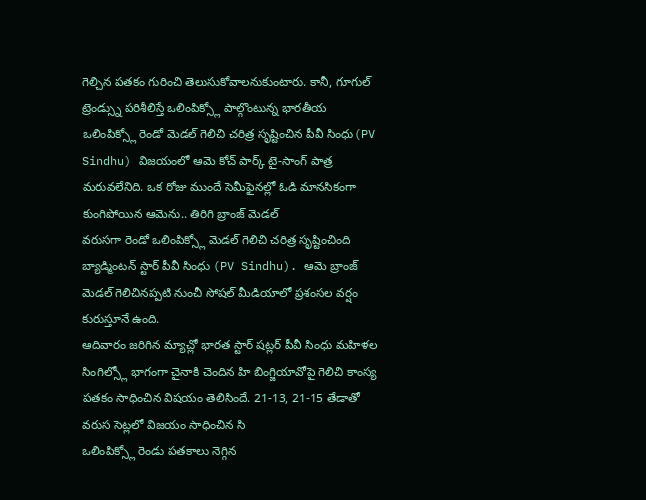గెల్చిన పతకం గురించి తెలుసుకోవాలనుకుంటారు. కానీ, గూగుల్ ట్రెండ్స్ను పరిశీలిస్తే ఒలింపిక్స్లో పాల్గొంటున్న భారతీయ
ఒలింపిక్స్లో రెండో మెడల్ గెలిచి చరిత్ర సృష్టించిన పీవీ సింధు(PV Sindhu) విజయంలో ఆమె కోచ్ పార్క్ టై-సాంగ్ పాత్ర మరువలేనిది. ఒక రోజు ముందే సెమీఫైనల్లో ఓడి మానసికంగా కుంగిపోయిన ఆమెను.. తిరిగి బ్రాంజ్ మెడల్
వరుసగా రెండో ఒలింపిక్స్లో మెడల్ గెలిచి చరిత్ర సృష్టించింది బ్యాడ్మింటన్ స్టార్ పీవీ సింధు (PV Sindhu). ఆమె బ్రాంజ్ మెడల్ గెలిచినప్పటి నుంచీ సోషల్ మీడియాలో ప్రశంసల వర్షం కురుస్తూనే ఉంది.
ఆదివారం జరిగిన మ్యాచ్లో భారత స్టార్ షట్లర్ పీవీ సింధు మహిళల సింగిల్స్లో భాగంగా చైనాకి చెందిన హి బింగ్జియావోపై గెలిచి కాంస్య పతకం సాధించిన విషయం తెలిసిందే. 21-13, 21-15 తేడాతో వరుస సెట్లలో విజయం సాధించిన సి
ఒలింపిక్స్లో రెండు పతకాలు నెగ్గిన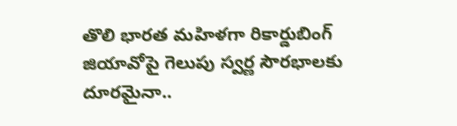తొలి భారత మహిళగా రికార్డుబింగ్ జియావోపై గెలుపు స్వర్ణ సౌరభాలకు దూరమైనా..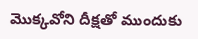మొక్కవోని దీక్షతో ముందుకు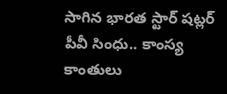సాగిన భారత స్టార్ షట్లర్ పీవీ సింధు.. కాంస్య కాంతులు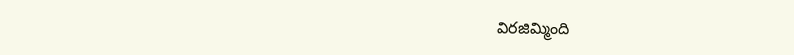విరజిమ్మింది